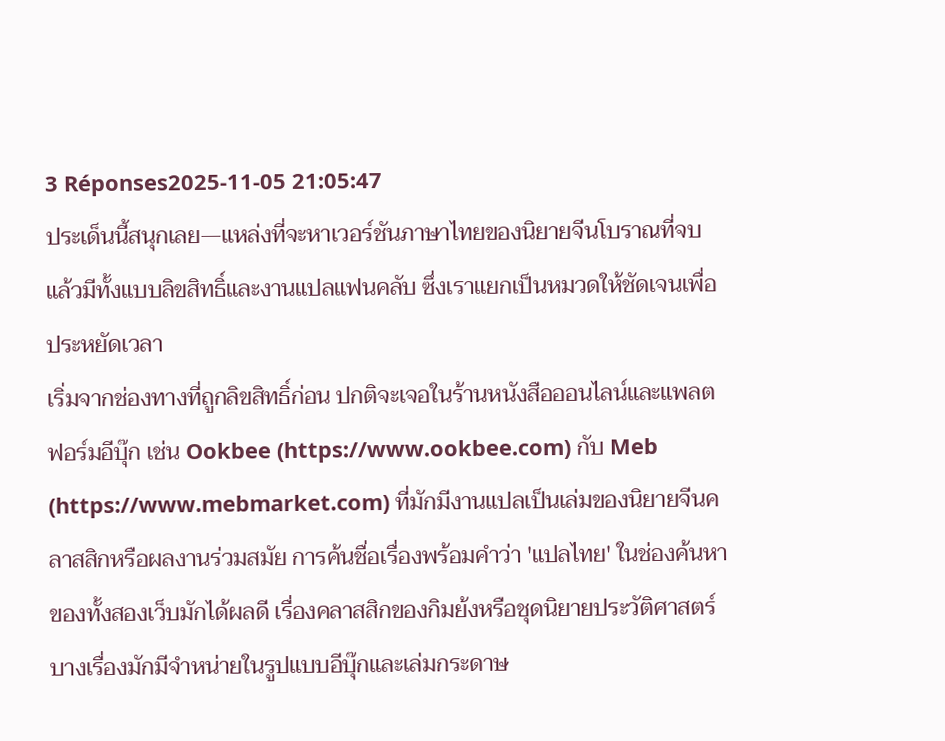3 Réponses2025-11-05 21:05:47
ประเด็นนี้สนุกเลย—แหล่งที่จะหาเวอร์ชันภาษาไทยของนิยายจีนโบราณที่จบแล้วมีทั้งแบบลิขสิทธิ์และงานแปลแฟนคลับ ซึ่งเราแยกเป็นหมวดให้ชัดเจนเพื่อประหยัดเวลา
เริ่มจากช่องทางที่ถูกลิขสิทธิ์ก่อน ปกติจะเจอในร้านหนังสือออนไลน์และแพลตฟอร์มอีบุ๊ก เช่น Ookbee (https://www.ookbee.com) กับ Meb (https://www.mebmarket.com) ที่มักมีงานแปลเป็นเล่มของนิยายจีนคลาสสิกหรือผลงานร่วมสมัย การค้นชื่อเรื่องพร้อมคำว่า 'แปลไทย' ในช่องค้นหาของทั้งสองเว็บมักได้ผลดี เรื่องคลาสสิกของกิมย้งหรือชุดนิยายประวัติศาสตร์บางเรื่องมักมีจำหน่ายในรูปแบบอีบุ๊กและเล่มกระดาษ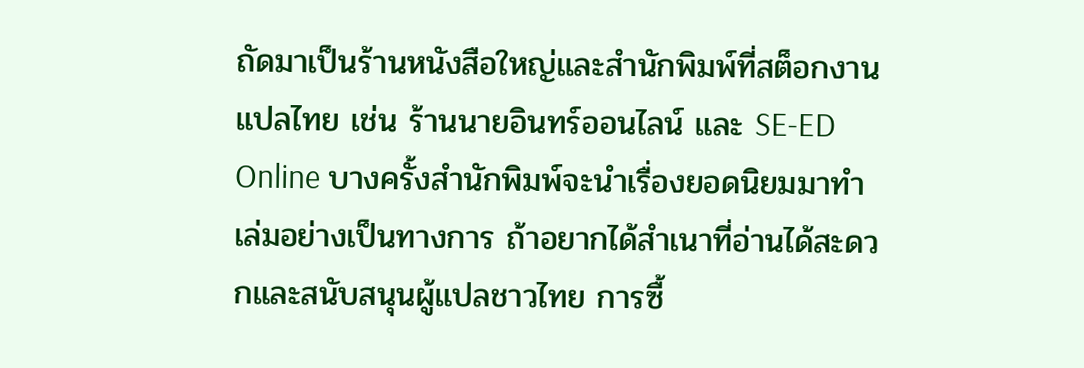ถัดมาเป็นร้านหนังสือใหญ่และสำนักพิมพ์ที่สต็อกงานแปลไทย เช่น ร้านนายอินทร์ออนไลน์ และ SE-ED Online บางครั้งสำนักพิมพ์จะนำเรื่องยอดนิยมมาทำเล่มอย่างเป็นทางการ ถ้าอยากได้สำเนาที่อ่านได้สะดวกและสนับสนุนผู้แปลชาวไทย การซื้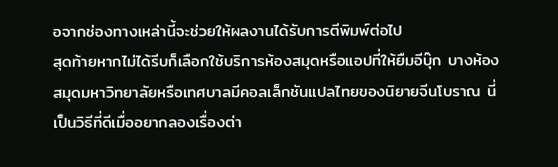อจากช่องทางเหล่านี้จะช่วยให้ผลงานได้รับการตีพิมพ์ต่อไป
สุดท้ายหากไม่ได้รีบก็เลือกใช้บริการห้องสมุดหรือแอปที่ให้ยืมอีบุ๊ก บางห้องสมุดมหาวิทยาลัยหรือเทศบาลมีคอลเล็กชันแปลไทยของนิยายจีนโบราณ นี่เป็นวิธีที่ดีเมื่ออยากลองเรื่องต่า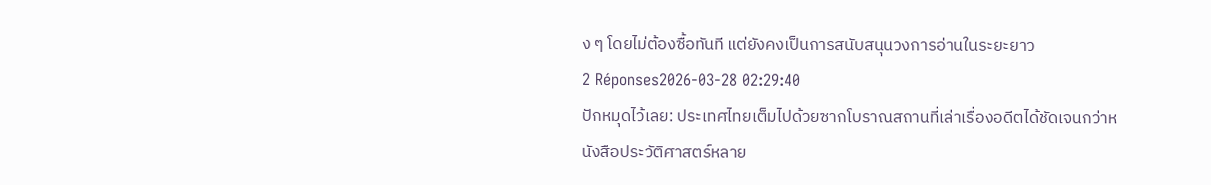ง ๆ โดยไม่ต้องซื้อทันที แต่ยังคงเป็นการสนับสนุนวงการอ่านในระยะยาว
2 Réponses2026-03-28 02:29:40
ปักหมุดไว้เลย: ประเทศไทยเต็มไปด้วยซากโบราณสถานที่เล่าเรื่องอดีตได้ชัดเจนกว่าหนังสือประวัติศาสตร์หลาย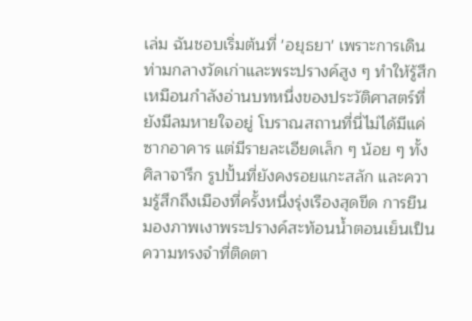เล่ม ฉันชอบเริ่มต้นที่ 'อยุธยา' เพราะการเดินท่ามกลางวัดเก่าและพระปรางค์สูง ๆ ทำให้รู้สึกเหมือนกำลังอ่านบทหนึ่งของประวัติศาสตร์ที่ยังมีลมหายใจอยู่ โบราณสถานที่นี่ไม่ได้มีแค่ซากอาคาร แต่มีรายละเอียดเล็ก ๆ น้อย ๆ ทั้งศิลาจารึก รูปปั้นที่ยังคงรอยแกะสลัก และความรู้สึกถึงเมืองที่ครั้งหนึ่งรุ่งเรืองสุดขีด การยืนมองภาพเงาพระปรางค์สะท้อนน้ำตอนเย็นเป็นความทรงจำที่ติดตา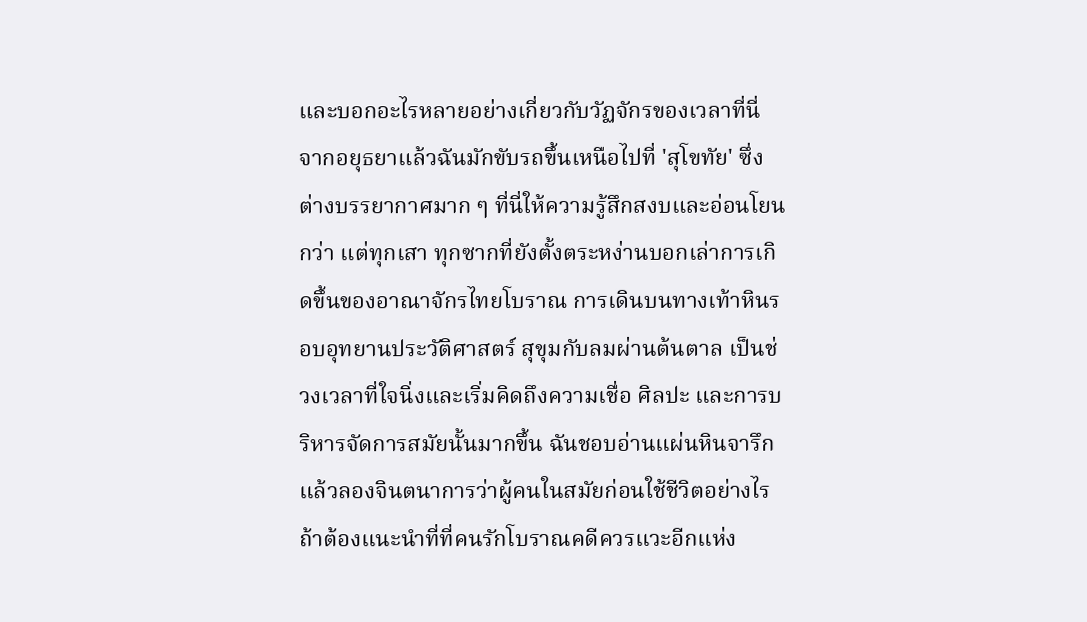และบอกอะไรหลายอย่างเกี่ยวกับวัฏจักรของเวลาที่นี่
จากอยุธยาแล้วฉันมักขับรถขึ้นเหนือไปที่ 'สุโขทัย' ซึ่งต่างบรรยากาศมาก ๆ ที่นี่ให้ความรู้สึกสงบและอ่อนโยนกว่า แต่ทุกเสา ทุกซากที่ยังตั้งตระหง่านบอกเล่าการเกิดขึ้นของอาณาจักรไทยโบราณ การเดินบนทางเท้าหินรอบอุทยานประวัติศาสตร์ สุขุมกับลมผ่านต้นตาล เป็นช่วงเวลาที่ใจนิ่งและเริ่มคิดถึงความเชื่อ ศิลปะ และการบริหารจัดการสมัยนั้นมากขึ้น ฉันชอบอ่านแผ่นหินจารึกแล้วลองจินตนาการว่าผู้คนในสมัยก่อนใช้ชีวิตอย่างไร
ถ้าต้องแนะนำที่ที่คนรักโบราณคดีควรแวะอีกแห่ง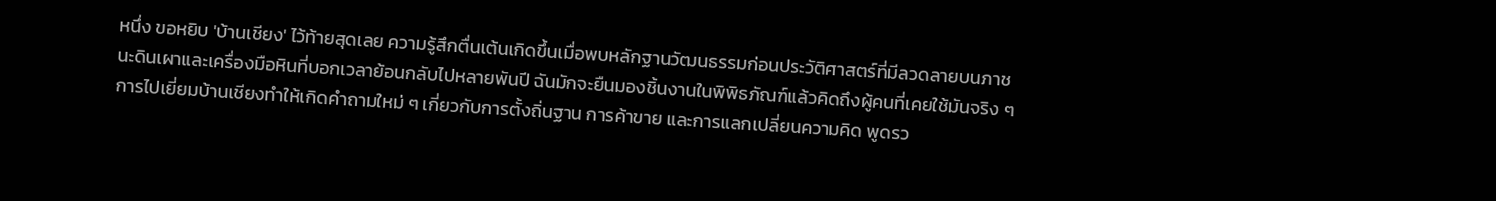หนึ่ง ขอหยิบ 'บ้านเชียง' ไว้ท้ายสุดเลย ความรู้สึกตื่นเต้นเกิดขึ้นเมื่อพบหลักฐานวัฒนธรรมก่อนประวัติศาสตร์ที่มีลวดลายบนภาชนะดินเผาและเครื่องมือหินที่บอกเวลาย้อนกลับไปหลายพันปี ฉันมักจะยืนมองชิ้นงานในพิพิธภัณฑ์แล้วคิดถึงผู้คนที่เคยใช้มันจริง ๆ การไปเยี่ยมบ้านเชียงทำให้เกิดคำถามใหม่ ๆ เกี่ยวกับการตั้งถิ่นฐาน การค้าขาย และการแลกเปลี่ยนความคิด พูดรว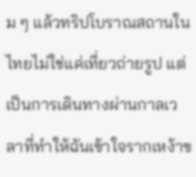ม ๆ แล้วทริปโบราณสถานในไทยไม่ใช่แค่เที่ยวถ่ายรูป แต่เป็นการเดินทางผ่านกาลเวลาที่ทำให้ฉันเข้าใจรากเหง้าข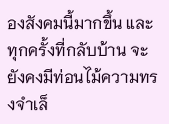องสังคมนี้มากขึ้น และทุกครั้งที่กลับบ้าน จะยังคงมีท่อนไม้ความทรงจำเล็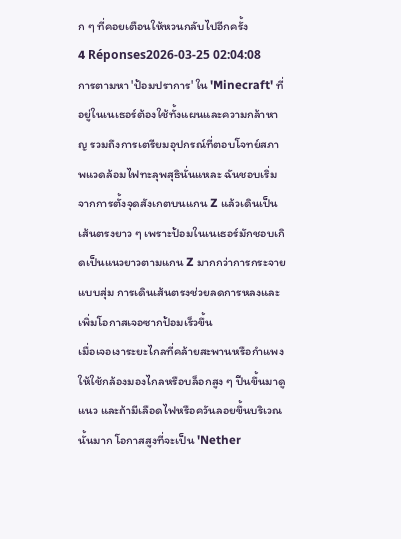ก ๆ ที่คอยเตือนให้หวนกลับไปอีกครั้ง
4 Réponses2026-03-25 02:04:08
การตามหา 'ป้อมปราการ' ใน 'Minecraft' ที่อยู่ในเนเธอร์ต้องใช้ทั้งแผนและความกล้าหาญ รวมถึงการเตรียมอุปกรณ์ที่ตอบโจทย์สภาพแวดล้อมไฟทะลุพสุธินั่นแหละ ฉันชอบเริ่มจากการตั้งจุดสังเกตบนแกน Z แล้วเดินเป็นเส้นตรงยาว ๆ เพราะป้อมในเนเธอร์มักชอบเกิดเป็นแนวยาวตามแกน Z มากกว่าการกระจายแบบสุ่ม การเดินเส้นตรงช่วยลดการหลงและเพิ่มโอกาสเจอซากป้อมเร็วขึ้น
เมื่อเจอเงาระยะไกลที่คล้ายสะพานหรือกำแพง ให้ใช้กล้องมองไกลหรือบล็อกสูง ๆ ปีนขึ้นมาดูแนว และถ้ามีเลือดไฟหรือควันลอยขึ้นบริเวณนั้นมาก โอกาสสูงที่จะเป็น 'Nether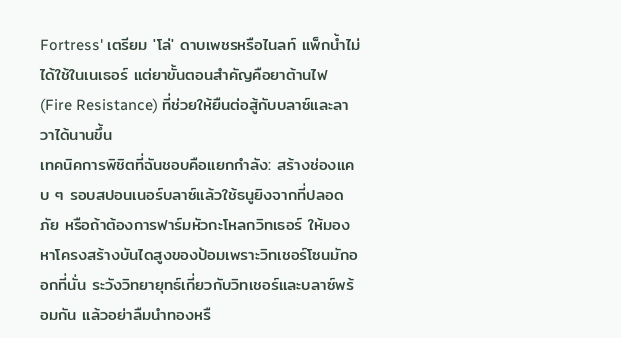Fortress' เตรียม 'โล่' ดาบเพชรหรือไนลท์ แพ็กน้ำไม่ได้ใช้ในเนเธอร์ แต่ยาขั้นตอนสำคัญคือยาต้านไฟ (Fire Resistance) ที่ช่วยให้ยืนต่อสู้กับบลาซ์และลาวาได้นานขึ้น
เทคนิคการพิชิตที่ฉันชอบคือแยกกำลัง: สร้างช่องแคบ ๆ รอบสปอนเนอร์บลาซ์แล้วใช้ธนูยิงจากที่ปลอดภัย หรือถ้าต้องการฟาร์มหัวกะโหลกวิทเธอร์ ให้มองหาโครงสร้างบันไดสูงของป้อมเพราะวิทเชอร์โซนมักออกที่นั่น ระวังวิทยายุทธ์เกี่ยวกับวิทเชอร์และบลาซ์พร้อมกัน แล้วอย่าลืมนำทองหรื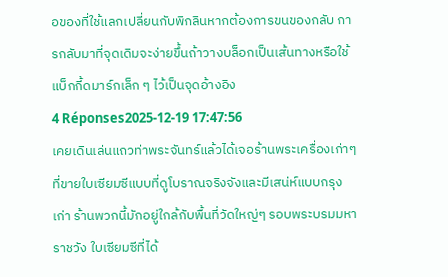อของที่ใช้แลกเปลี่ยนกับพิกลินหากต้องการขนของกลับ การกลับมาที่จุดเดิมจะง่ายขึ้นถ้าวางบล็อกเป็นเส้นทางหรือใช้แบ็กกี้ดมาร์กเล็ก ๆ ไว้เป็นจุดอ้างอิง
4 Réponses2025-12-19 17:47:56
เคยเดินเล่นแถวท่าพระจันทร์แล้วได้เจอร้านพระเครื่องเก่าๆ ที่ขายใบเซียมซีแบบที่ดูโบราณจริงจังและมีเสน่ห์แบบกรุงเก่า ร้านพวกนี้มักอยู่ใกล้กับพื้นที่วัดใหญ่ๆ รอบพระบรมมหาราชวัง ใบเซียมซีที่ได้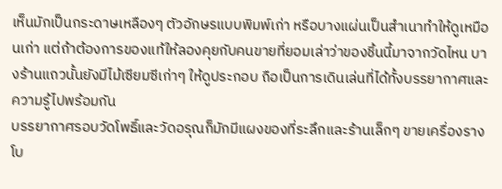เห็นมักเป็นกระดาษเหลืองๆ ตัวอักษรแบบพิมพ์เก่า หรือบางแผ่นเป็นสำเนาทำให้ดูเหมือนเก่า แต่ถ้าต้องการของแท้ให้ลองคุยกับคนขายที่ยอมเล่าว่าของชิ้นนี้มาจากวัดไหน บางร้านแถวนั้นยังมีไม้เซียมซีเก่าๆ ให้ดูประกอบ ถือเป็นการเดินเล่นที่ได้ทั้งบรรยากาศและความรู้ไปพร้อมกัน
บรรยากาศรอบวัดโพธิ์และวัดอรุณก็มักมีแผงของที่ระลึกและร้านเล็กๆ ขายเครื่องรางโบ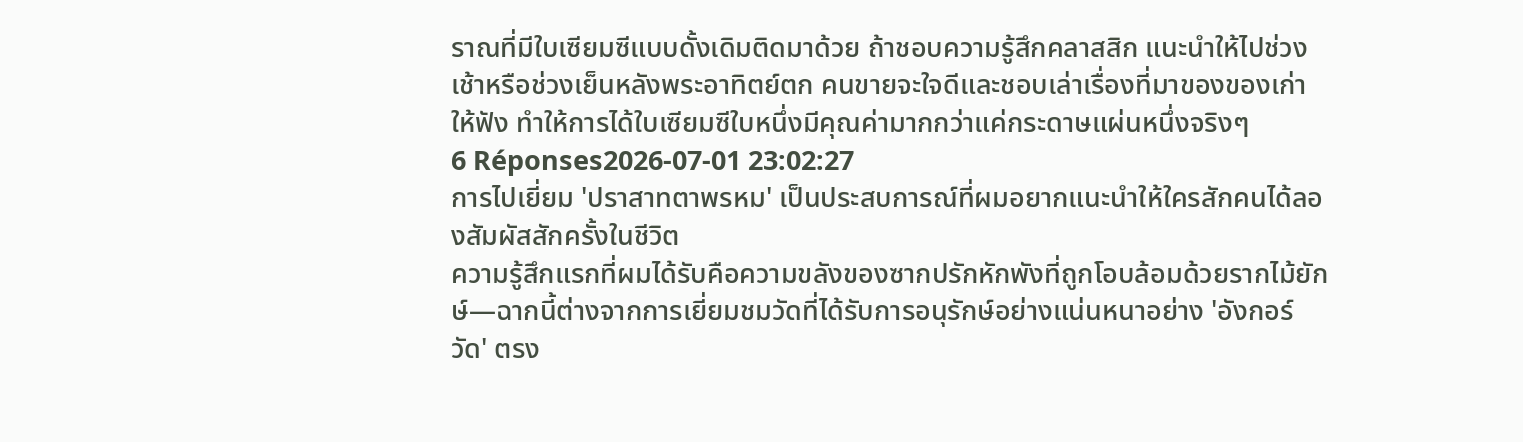ราณที่มีใบเซียมซีแบบดั้งเดิมติดมาด้วย ถ้าชอบความรู้สึกคลาสสิก แนะนำให้ไปช่วงเช้าหรือช่วงเย็นหลังพระอาทิตย์ตก คนขายจะใจดีและชอบเล่าเรื่องที่มาของของเก่าให้ฟัง ทำให้การได้ใบเซียมซีใบหนึ่งมีคุณค่ามากกว่าแค่กระดาษแผ่นหนึ่งจริงๆ
6 Réponses2026-07-01 23:02:27
การไปเยี่ยม 'ปราสาทตาพรหม' เป็นประสบการณ์ที่ผมอยากแนะนำให้ใครสักคนได้ลองสัมผัสสักครั้งในชีวิต
ความรู้สึกแรกที่ผมได้รับคือความขลังของซากปรักหักพังที่ถูกโอบล้อมด้วยรากไม้ยักษ์—ฉากนี้ต่างจากการเยี่ยมชมวัดที่ได้รับการอนุรักษ์อย่างแน่นหนาอย่าง 'อังกอร์วัด' ตรง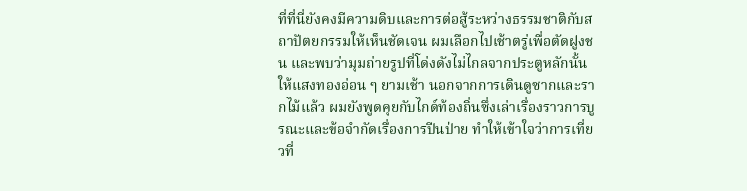ที่ที่นี่ยังคงมีความดิบและการต่อสู้ระหว่างธรรมชาติกับสถาปัตยกรรมให้เห็นชัดเจน ผมเลือกไปเช้าตรู่เพื่อตัดฝูงชน และพบว่ามุมถ่ายรูปที่โด่งดังไม่ไกลจากประตูหลักนั้นให้แสงทองอ่อน ๆ ยามเช้า นอกจากการเดินดูซากและรากไม้แล้ว ผมยังพูดคุยกับไกด์ท้องถิ่นซึ่งเล่าเรื่องราวการบูรณะและข้อจำกัดเรื่องการปีนป่าย ทำให้เข้าใจว่าการเที่ยวที่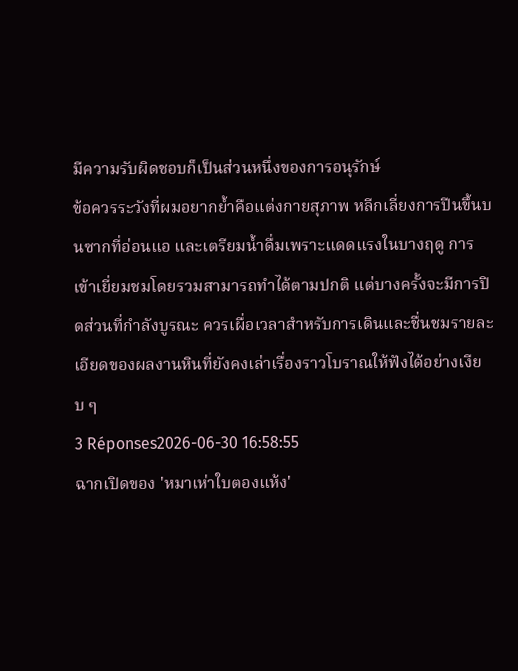มีความรับผิดชอบก็เป็นส่วนหนึ่งของการอนุรักษ์
ข้อควรระวังที่ผมอยากย้ำคือแต่งกายสุภาพ หลีกเลี่ยงการปีนขึ้นบนซากที่อ่อนแอ และเตรียมน้ำดื่มเพราะแดดแรงในบางฤดู การเข้าเยี่ยมชมโดยรวมสามารถทำได้ตามปกติ แต่บางครั้งจะมีการปิดส่วนที่กำลังบูรณะ ควรเผื่อเวลาสำหรับการเดินและชื่นชมรายละเอียดของผลงานหินที่ยังคงเล่าเรื่องราวโบราณให้ฟังได้อย่างเงียบ ๆ
3 Réponses2026-06-30 16:58:55
ฉากเปิดของ 'หมาเห่าใบตองแห้ง'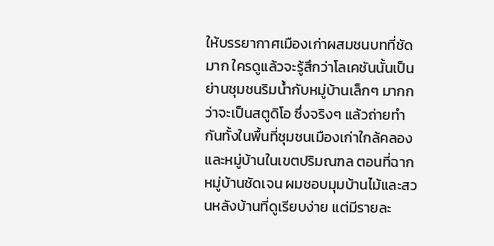ให้บรรยากาศเมืองเก่าผสมชนบทที่ชัดมาก ใครดูแล้วจะรู้สึกว่าโลเคชันนั้นเป็นย่านชุมชนริมน้ำกับหมู่บ้านเล็กๆ มากกว่าจะเป็นสตูดิโอ ซึ่งจริงๆ แล้วถ่ายทำกันทั้งในพื้นที่ชุมชนเมืองเก่าใกล้คลองและหมู่บ้านในเขตปริมณฑล ตอนที่ฉากหมู่บ้านชัดเจน ผมชอบมุมบ้านไม้และสวนหลังบ้านที่ดูเรียบง่าย แต่มีรายละ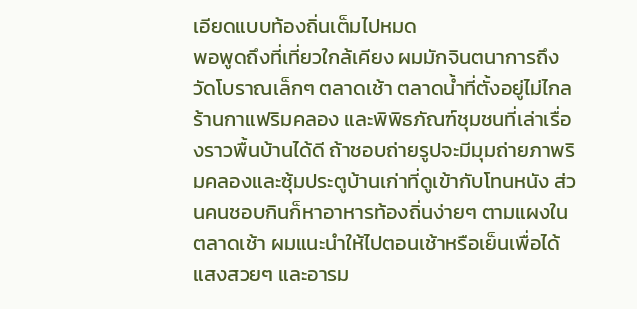เอียดแบบท้องถิ่นเต็มไปหมด
พอพูดถึงที่เที่ยวใกล้เคียง ผมมักจินตนาการถึงวัดโบราณเล็กๆ ตลาดเช้า ตลาดน้ำที่ตั้งอยู่ไม่ไกล ร้านกาแฟริมคลอง และพิพิธภัณฑ์ชุมชนที่เล่าเรื่องราวพื้นบ้านได้ดี ถ้าชอบถ่ายรูปจะมีมุมถ่ายภาพริมคลองและซุ้มประตูบ้านเก่าที่ดูเข้ากับโทนหนัง ส่วนคนชอบกินก็หาอาหารท้องถิ่นง่ายๆ ตามแผงในตลาดเช้า ผมแนะนำให้ไปตอนเช้าหรือเย็นเพื่อได้แสงสวยๆ และอารม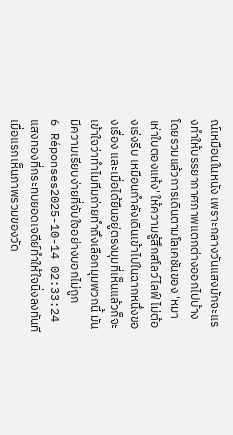ณ์เหมือนในหนัง เพราะกลางวันแสงมักจะแรงทำให้บรรยากาศภาพแตกต่างออกไปบ้าง
โดยรวมแล้วการเดินตามโลเคชันของ 'หมาเห่าใบตองแห้ง' ให้ความรู้สึกสโลว์ไลฟ์ ไม่ต้องเร่งรีบ เหมือนกำลังเดินเข้าไปในฉากหนึ่งของเรื่อง และเมื่อได้ยืนอยู่ตรงมุมที่เห็นแล้วก็จะเข้าใจว่าทำไมทีมถ่ายทำถึงเลือกมุมพวกนี้ มันมีความเรียบง่ายที่จับใจอย่างบอกไม่ถูก
6 Réponses2025-10-14 02:33:24
แสงทองที่กระทบยอดเจดีย์ทำให้ใจนิ่งลงทันทีเมื่อแรกเห็นภาพรวมของวัด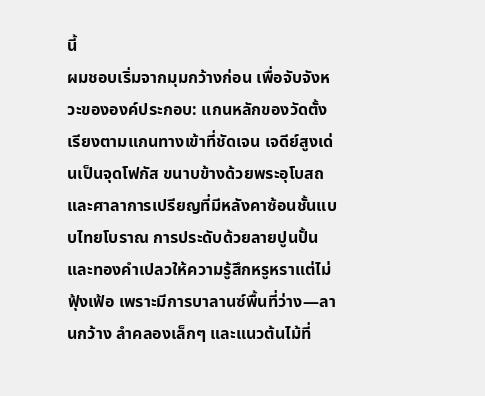นี้
ผมชอบเริ่มจากมุมกว้างก่อน เพื่อจับจังหวะขององค์ประกอบ: แกนหลักของวัดตั้งเรียงตามแกนทางเข้าที่ชัดเจน เจดีย์สูงเด่นเป็นจุดโฟกัส ขนาบข้างด้วยพระอุโบสถและศาลาการเปรียญที่มีหลังคาซ้อนชั้นแบบไทยโบราณ การประดับด้วยลายปูนปั้นและทองคำเปลวให้ความรู้สึกหรูหราแต่ไม่ฟุ้งเฟ้อ เพราะมีการบาลานซ์พื้นที่ว่าง—ลานกว้าง ลำคลองเล็กๆ และแนวต้นไม้ที่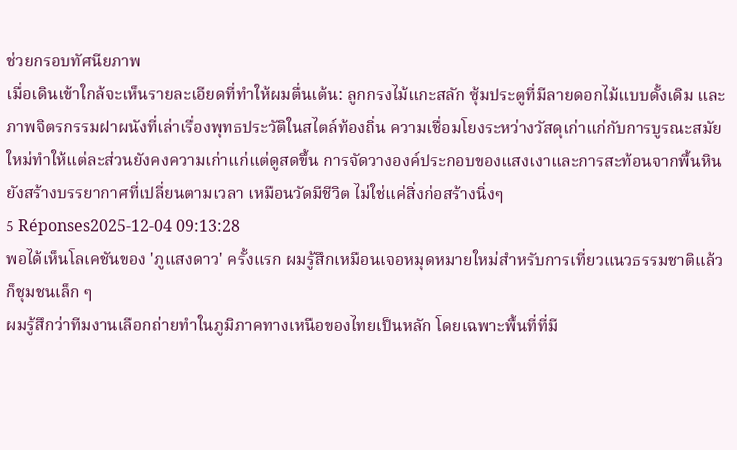ช่วยกรอบทัศนียภาพ
เมื่อเดินเข้าใกล้จะเห็นรายละเอียดที่ทำให้ผมตื่นเต้น: ลูกกรงไม้แกะสลัก ซุ้มประตูที่มีลายดอกไม้แบบดั้งเดิม และภาพจิตรกรรมฝาผนังที่เล่าเรื่องพุทธประวัติในสไตล์ท้องถิ่น ความเชื่อมโยงระหว่างวัสดุเก่าแก่กับการบูรณะสมัยใหม่ทำให้แต่ละส่วนยังคงความเก่าแก่แต่ดูสดขึ้น การจัดวางองค์ประกอบของแสงเงาและการสะท้อนจากพื้นหินยังสร้างบรรยากาศที่เปลี่ยนตามเวลา เหมือนวัดมีชีวิต ไม่ใช่แค่สิ่งก่อสร้างนิ่งๆ
5 Réponses2025-12-04 09:13:28
พอได้เห็นโลเคชันของ 'ภูแสงดาว' ครั้งแรก ผมรู้สึกเหมือนเจอหมุดหมายใหม่สำหรับการเที่ยวแนวธรรมชาติแล้วก็ชุมชนเล็ก ๆ
ผมรู้สึกว่าทีมงานเลือกถ่ายทำในภูมิภาคทางเหนือของไทยเป็นหลัก โดยเฉพาะพื้นที่ที่มี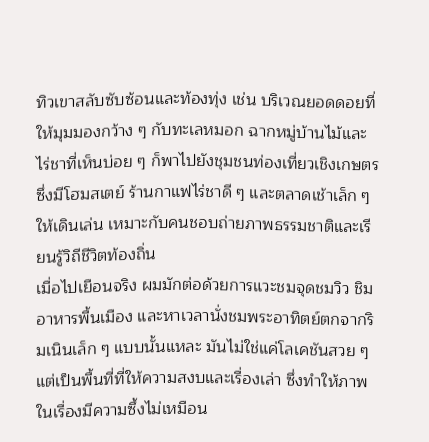ทิวเขาสลับซับซ้อนและท้องทุ่ง เช่น บริเวณยอดดอยที่ให้มุมมองกว้าง ๆ กับทะเลหมอก ฉากหมู่บ้านไม้และไร่ชาที่เห็นบ่อย ๆ ก็พาไปยังชุมชนท่องเที่ยวเชิงเกษตรซึ่งมีโฮมสเตย์ ร้านกาแฟไร่ชาดี ๆ และตลาดเช้าเล็ก ๆ ให้เดินเล่น เหมาะกับคนชอบถ่ายภาพธรรมชาติและเรียนรู้วิถีชีวิตท้องถิ่น
เมื่อไปเยือนจริง ผมมักต่อด้วยการแวะชมจุดชมวิว ชิมอาหารพื้นเมือง และหาเวลานั่งชมพระอาทิตย์ตกจากริมเนินเล็ก ๆ แบบนั้นแหละ มันไม่ใช่แค่โลเคชันสวย ๆ แต่เป็นพื้นที่ที่ให้ความสงบและเรื่องเล่า ซึ่งทำให้ภาพในเรื่องมีความซึ้งไม่เหมือน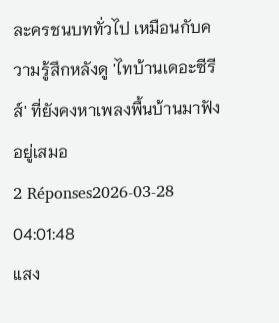ละครชนบททั่วไป เหมือนกับความรู้สึกหลังดู 'ไทบ้านเดอะซีรีส์' ที่ยังคงหาเพลงพื้นบ้านมาฟังอยู่เสมอ
2 Réponses2026-03-28 04:01:48
แสง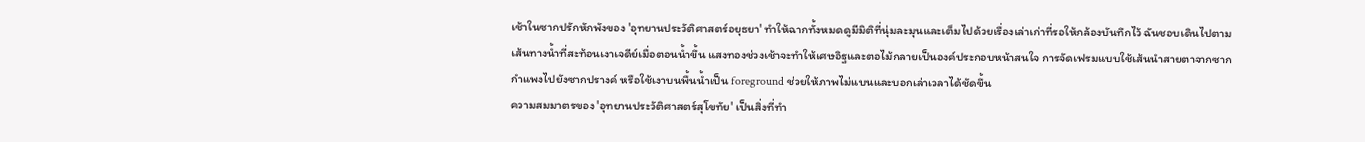เช้าในซากปรักหักพังของ 'อุทยานประวัติศาสตร์อยุธยา' ทำให้ฉากทั้งหมดดูมีมิติที่นุ่มละมุนและเต็มไปด้วยเรื่องเล่าเก่าที่รอให้กล้องบันทึกไว้ ฉันชอบเดินไปตามเส้นทางน้ำที่สะท้อนเงาเจดีย์เมื่อตอนน้ำขึ้น แสงทองช่วงเช้าจะทำให้เศษอิฐและตอไม้กลายเป็นองค์ประกอบหน้าสนใจ การจัดเฟรมแบบใช้เส้นนำสายตาจากซากกำแพงไปยังซากปรางค์ หรือใช้เงาบนพื้นน้ำเป็น foreground ช่วยให้ภาพไม่แบนและบอกเล่าเวลาได้ชัดขึ้น
ความสมมาตรของ 'อุทยานประวัติศาสตร์สุโขทัย' เป็นสิ่งที่ทำ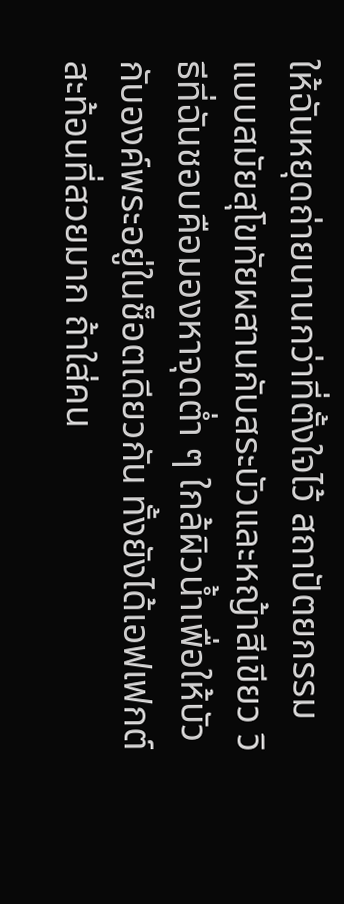ให้ฉันหยุดถ่ายนานกว่าที่ตั้งใจไว้ สถาปัตยกรรมแบบสมัยสุโขทัยผสานกับสระบัวและหญ้าสีเขียว วิธีที่ฉันชอบคือมองหาจุดต่ำ ๆ ใกล้ผิวน้ำเพื่อให้บัวกับองค์พระอยู่ในช็อตเดียวกัน ทั้งยังได้เอฟเฟกต์สะท้อนที่สวยมาก ถ้าใส่คน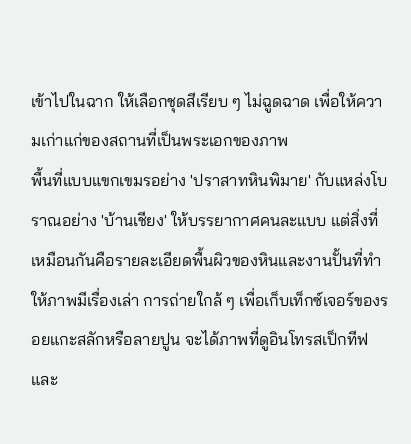เข้าไปในฉาก ให้เลือกชุดสีเรียบ ๆ ไม่ฉูดฉาด เพื่อให้ความเก่าแก่ของสถานที่เป็นพระเอกของภาพ
พื้นที่แบบแขกเขมรอย่าง 'ปราสาทหินพิมาย' กับแหล่งโบราณอย่าง 'บ้านเชียง' ให้บรรยากาศคนละแบบ แต่สิ่งที่เหมือนกันคือรายละเอียดพื้นผิวของหินและงานปั้นที่ทำให้ภาพมีเรื่องเล่า การถ่ายใกล้ ๆ เพื่อเก็บเท็กซ์เจอร์ของรอยแกะสลักหรือลายปูน จะได้ภาพที่ดูอินโทรสเป็กทีฟและ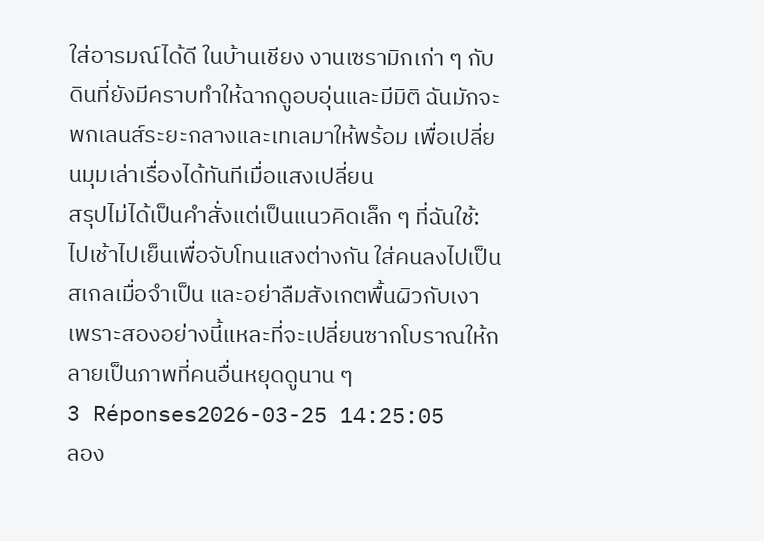ใส่อารมณ์ได้ดี ในบ้านเชียง งานเซรามิกเก่า ๆ กับดินที่ยังมีคราบทำให้ฉากดูอบอุ่นและมีมิติ ฉันมักจะพกเลนส์ระยะกลางและเทเลมาให้พร้อม เพื่อเปลี่ยนมุมเล่าเรื่องได้ทันทีเมื่อแสงเปลี่ยน
สรุปไม่ได้เป็นคำสั่งแต่เป็นแนวคิดเล็ก ๆ ที่ฉันใช้: ไปเช้าไปเย็นเพื่อจับโทนแสงต่างกัน ใส่คนลงไปเป็นสเกลเมื่อจำเป็น และอย่าลืมสังเกตพื้นผิวกับเงา เพราะสองอย่างนี้แหละที่จะเปลี่ยนซากโบราณให้กลายเป็นภาพที่คนอื่นหยุดดูนาน ๆ
3 Réponses2026-03-25 14:25:05
ลอง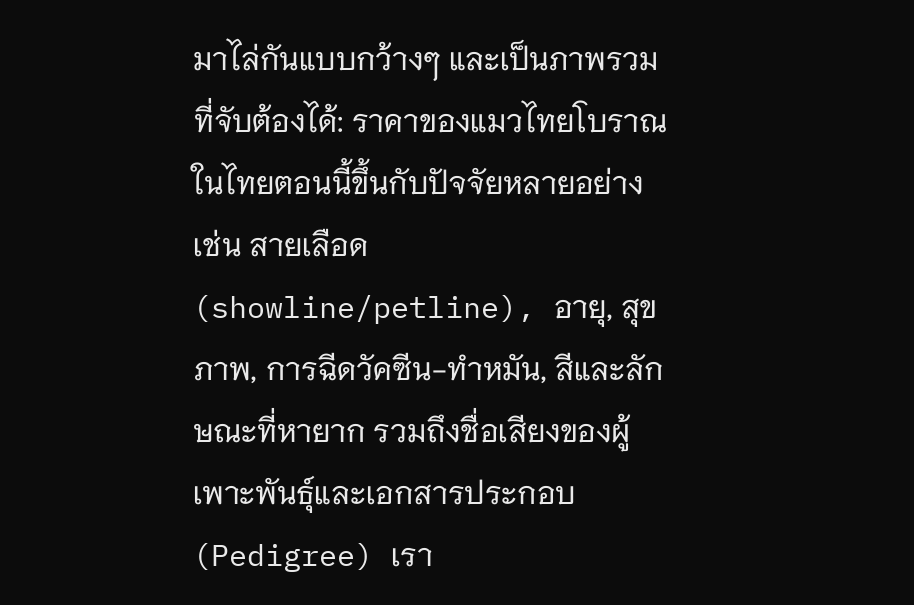มาไล่กันแบบกว้างๆ และเป็นภาพรวมที่จับต้องได้: ราคาของแมวไทยโบราณในไทยตอนนี้ขึ้นกับปัจจัยหลายอย่าง เช่น สายเลือด (showline/petline), อายุ, สุขภาพ, การฉีดวัคซีน-ทำหมัน, สีและลักษณะที่หายาก รวมถึงชื่อเสียงของผู้เพาะพันธุ์และเอกสารประกอบ (Pedigree) เรา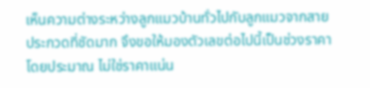เห็นความต่างระหว่างลูกแมวบ้านทั่วไปกับลูกแมวจากสายประกวดที่ชัดมาก จึงขอให้มองตัวเลขต่อไปนี้เป็นช่วงราคาโดยประมาณ ไม่ใช่ราคาแน่น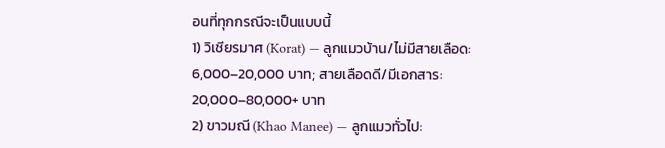อนที่ทุกกรณีจะเป็นแบบนี้
1) วิเชียรมาศ (Korat) — ลูกแมวบ้าน/ไม่มีสายเลือด: 6,000–20,000 บาท; สายเลือดดี/มีเอกสาร: 20,000–80,000+ บาท
2) ขาวมณี (Khao Manee) — ลูกแมวทั่วไป: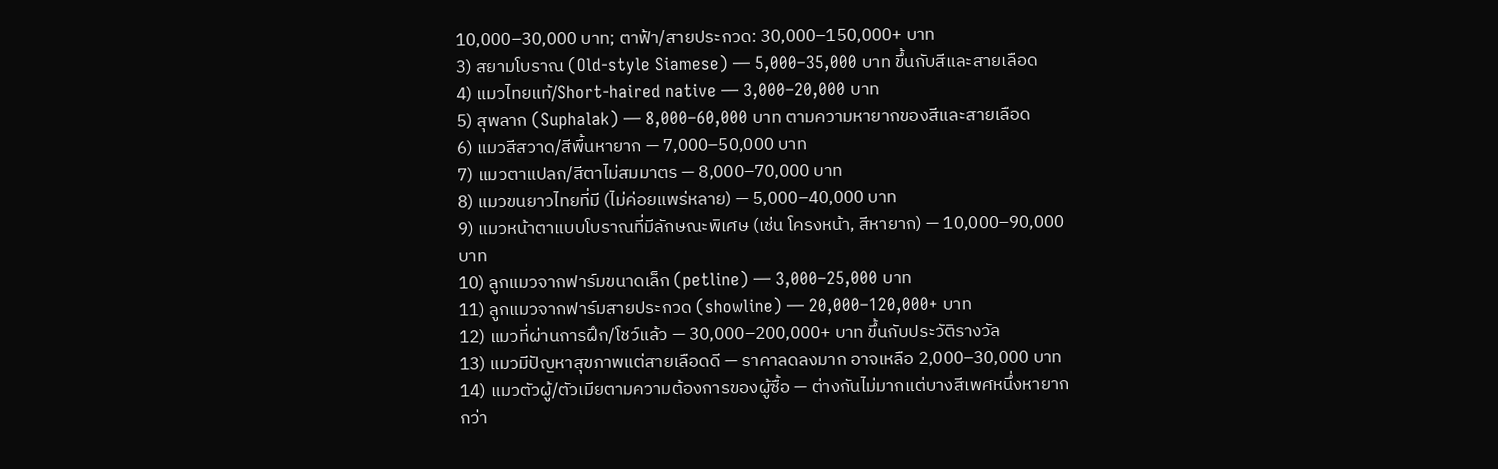10,000–30,000 บาท; ตาฟ้า/สายประกวด: 30,000–150,000+ บาท
3) สยามโบราณ (Old-style Siamese) — 5,000–35,000 บาท ขึ้นกับสีและสายเลือด
4) แมวไทยแท้/Short-haired native — 3,000–20,000 บาท
5) สุพลาก (Suphalak) — 8,000–60,000 บาท ตามความหายากของสีและสายเลือด
6) แมวสีสวาด/สีพื้นหายาก — 7,000–50,000 บาท
7) แมวตาแปลก/สีตาไม่สมมาตร — 8,000–70,000 บาท
8) แมวขนยาวไทยที่มี (ไม่ค่อยแพร่หลาย) — 5,000–40,000 บาท
9) แมวหน้าตาแบบโบราณที่มีลักษณะพิเศษ (เช่น โครงหน้า, สีหายาก) — 10,000–90,000 บาท
10) ลูกแมวจากฟาร์มขนาดเล็ก (petline) — 3,000–25,000 บาท
11) ลูกแมวจากฟาร์มสายประกวด (showline) — 20,000–120,000+ บาท
12) แมวที่ผ่านการฝึก/โชว์แล้ว — 30,000–200,000+ บาท ขึ้นกับประวัติรางวัล
13) แมวมีปัญหาสุขภาพแต่สายเลือดดี — ราคาลดลงมาก อาจเหลือ 2,000–30,000 บาท
14) แมวตัวผู้/ตัวเมียตามความต้องการของผู้ซื้อ — ต่างกันไม่มากแต่บางสีเพศหนึ่งหายากกว่า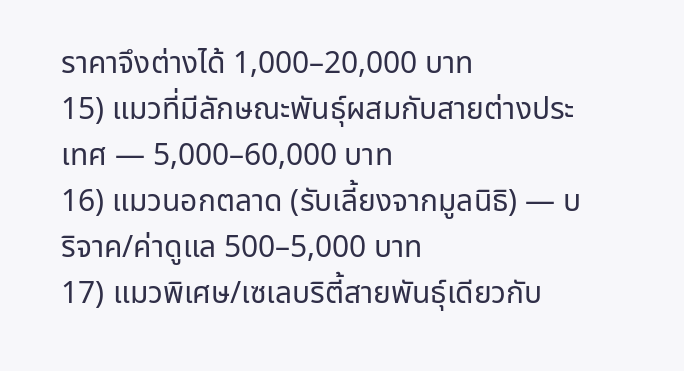ราคาจึงต่างได้ 1,000–20,000 บาท
15) แมวที่มีลักษณะพันธุ์ผสมกับสายต่างประเทศ — 5,000–60,000 บาท
16) แมวนอกตลาด (รับเลี้ยงจากมูลนิธิ) — บริจาค/ค่าดูแล 500–5,000 บาท
17) แมวพิเศษ/เซเลบริตี้สายพันธุ์เดียวกับ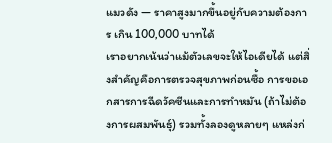แมวดัง — ราคาสูงมากขึ้นอยู่กับความต้องการ เกิน 100,000 บาทได้
เราอยากเน้นว่าแม้ตัวเลขจะให้ไอเดียได้ แต่สิ่งสำคัญคือการตรวจสุขภาพก่อนซื้อ การขอเอกสารการฉีดวัคซีนและการทำหมัน (ถ้าไม่ต้องการผสมพันธุ์) รวมทั้งลองดูหลายๆ แหล่งก่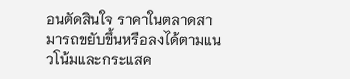อนตัดสินใจ ราคาในตลาดสามารถขยับขึ้นหรือลงได้ตามแนวโน้มและกระแสค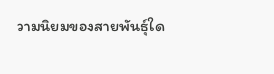วามนิยมของสายพันธุ์ใด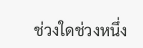ช่วงใดช่วงหนึ่ง